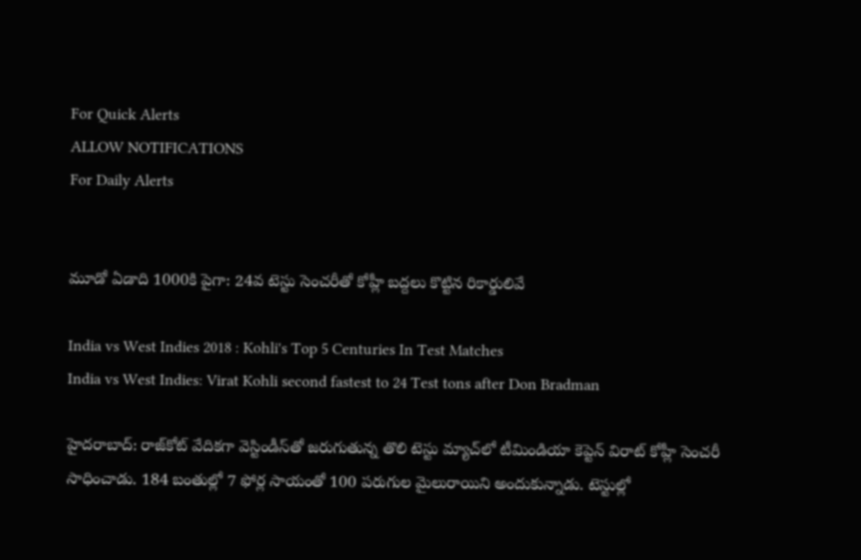For Quick Alerts
ALLOW NOTIFICATIONS
For Daily Alerts


మూడో ఏడాది 1000కి పైగా: 24వ టెస్టు సెంచరీతో కోహ్లీ బద్దలు కొట్టిన రికార్డులివే

India vs West Indies 2018 : Kohli's Top 5 Centuries In Test Matches
India vs West Indies: Virat Kohli second fastest to 24 Test tons after Don Bradman

హైదరాబాద్: రాజ్‌కోట్ వేదికగా వెస్టిండీస్‌తో జరుగుతున్న తొలి టెస్టు మ్యాచ్‌లో టీమిండియా కెప్టెన్ విరాట్ కోహ్లీ సెంచరీ సాధించాడు. 184 బంతుల్లో 7 ఫోర్ల సాయంతో 100 పరుగుల మైలురాయిని అందుకున్నాడు. టెస్టుల్లో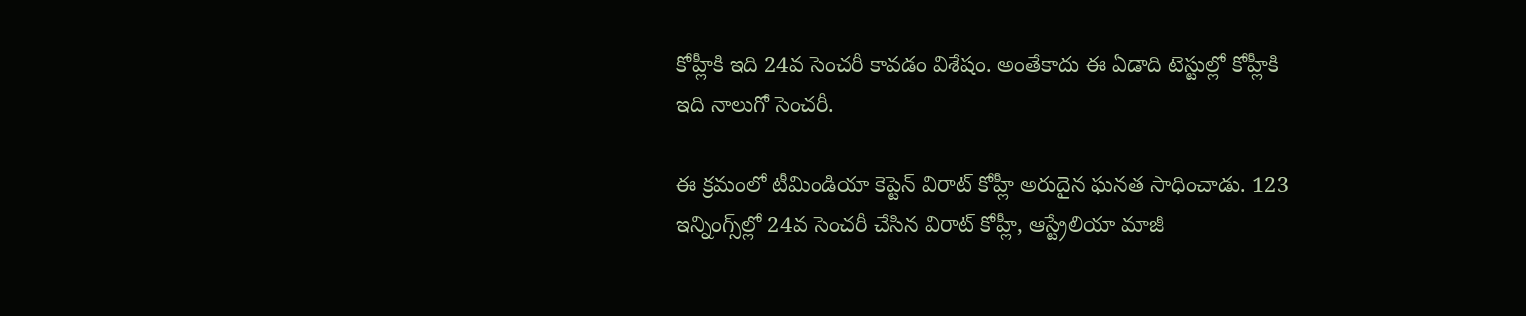కోహ్లీకి ఇది 24వ సెంచరీ కావడం విశేషం. అంతేకాదు ఈ ఏడాది టెస్టుల్లో కోహ్లీకి ఇది నాలుగో సెంచరీ.

ఈ క్రమంలో టీమిండియా కెప్టెన్ విరాట్ కోహ్లీ అరుదైన ఘనత సాధించాడు. 123 ఇన్నింగ్స్‌ల్లో 24వ సెంచరీ చేసిన విరాట్ కోహ్లీ, ఆస్ట్రేలియా మాజీ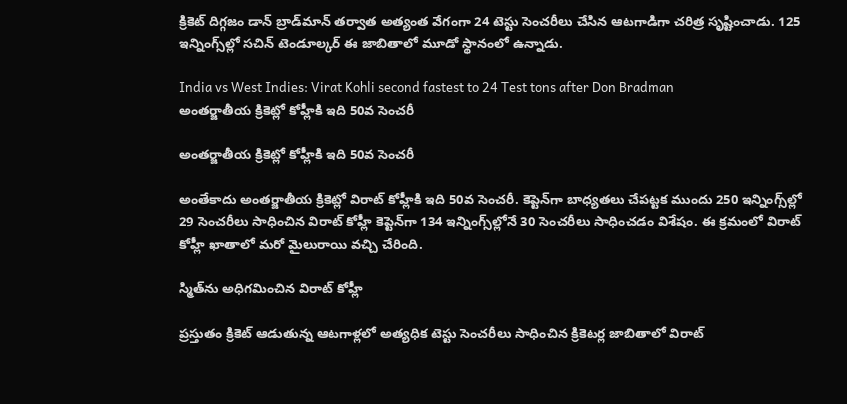క్రికెట్ దిగ్గజం డాన్ బ్రాడ్‌మాన్ తర్వాత అత్యంత వేగంగా 24 టెస్టు సెంచరీలు చేసిన ఆటగాడిగా చరిత్ర సృష్టించాడు. 125 ఇన్నింగ్స్‌ల్లో సచిన్ టెండూల్కర్ ఈ జాబితాలో మూడో స్థానంలో ఉన్నాడు.

India vs West Indies: Virat Kohli second fastest to 24 Test tons after Don Bradman
అంతర్జాతీయ క్రికెట్లో కోహ్లీకి ఇది 50వ సెంచరీ

అంతర్జాతీయ క్రికెట్లో కోహ్లీకి ఇది 50వ సెంచరీ

అంతేకాదు అంతర్జాతీయ క్రికెట్లో విరాట్‌ కోహ్లీకి ఇది 50వ సెంచరీ. కెప్టెన్‌గా బాధ్యతలు చేపట్టక ముందు 250 ఇన్నింగ్స్‌ల్లో 29 సెంచరీలు సాధించిన విరాట్ కోహ్లీ కెప్టెన్‌గా 134 ఇన్నింగ్స్‌ల్లోనే 30 సెంచరీలు సాధించడం విశేషం. ఈ క్రమంలో విరాట్ కోహ్లీ ఖాతాలో మరో మైలురాయి వచ్చి చేరింది.

స్మిత్‌ను అధిగమించిన విరాట్ కోహ్లీ

ప్రస్తుతం క్రికెట్ ఆడుతున్న ఆటగాళ్లలో అత్యధిక టెస్టు సెంచరీలు సాధించిన క్రికెటర్ల జాబితాలో విరాట్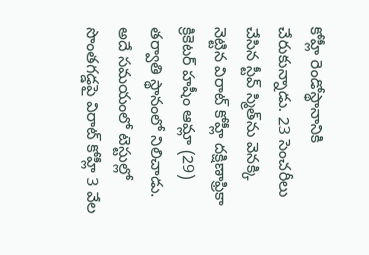కోహ్లీ రెండోస్థానానికి చేరుకున్నాడు. 23 సెంచరీలు చేసిన స్టీవ్ స్మిత్‌ను వెనక్కి నెట్టిన విరాట్ కోహ్లీ దక్షిణాఫ్రికా క్రికెటర్ హషీం ఆమ్లా (29) తర్వాతి స్థానంలో నిలిచాడు. అదే సమయంలో టెస్టుల్లో సొంతగడ్డపై విరాట్ కోహ్లీ 3 వేల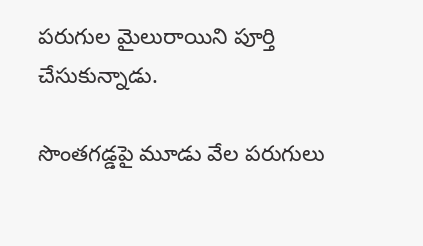పరుగుల మైలురాయిని పూర్తి చేసుకున్నాడు.

సొంతగడ్డపై మూడు వేల పరుగులు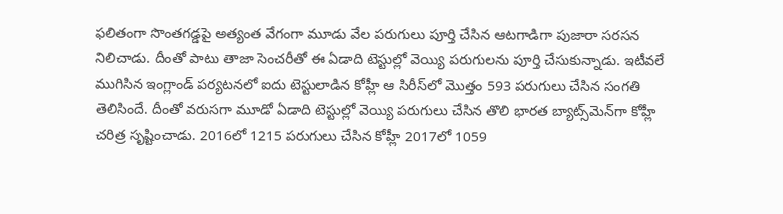ఫలితంగా సొంతగడ్డపై అత్యంత వేగంగా మూడు వేల పరుగులు పూర్తి చేసిన ఆటగాడిగా పుజారా సరసన నిలిచాడు. దీంతో పాటు తాజా సెంచరీతో ఈ ఏడాది టెస్టుల్లో వెయ్యి పరుగులను పూర్తి చేసుకున్నాడు. ఇటీవలే ముగిసిన ఇంగ్లాండ్ పర్యటనలో ఐదు టెస్టులాడిన కోహ్లీ ఆ సిరీస్‌లో మొత్తం 593 పరుగులు చేసిన సంగతి తెలిసిందే. దీంతో వరుసగా మూడో ఏడాది టెస్టుల్లో వెయ్యి పరుగులు చేసిన తొలి భారత బ్యాట్స్‌మెన్‌గా కోహ్లీ చరిత్ర సృష్టించాడు. 2016లో 1215 పరుగులు చేసిన కోహ్లీ 2017లో 1059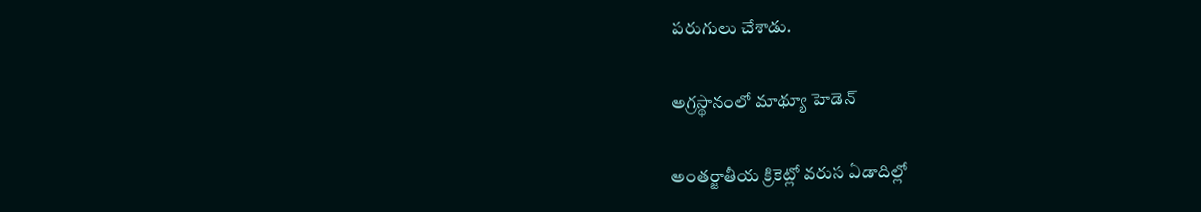పరుగులు చేశాడు.

అగ్రస్థానంలో మాథ్యూ హెడెన్

అంతర్జాతీయ క్రికెట్లో వరుస ఏడాదిల్లో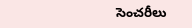సెంచరీలు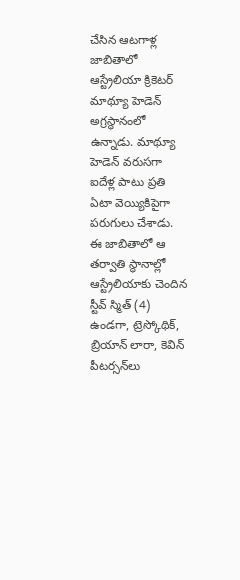చేసిన ఆటగాళ్ల జాబితాలో ఆస్ట్రేలియా క్రికెటర్ మాథ్యూ హెడెన్ అగ్రస్థానంలో ఉన్నాడు. మాథ్యూ హెడెన్ వరుసగా ఐదేళ్ల పాటు ప్రతి ఏటా వెయ్యికిపైగా పరుగులు చేశాడు. ఈ జాబితాలో ఆ తర్వాతి స్థానాల్లో ఆస్ట్రేలియాకు చెందిన స్టీవ్ స్మిత్ (4) ఉండగా, ట్రెస్కోథిక్, బ్రియాన్ లారా, కెవిన్ పీటర్సన్‌లు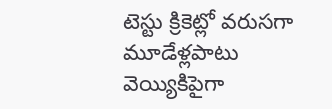టెస్టు క్రికెట్లో వరుసగా మూడేళ్లపాటు వెయ్యికిపైగా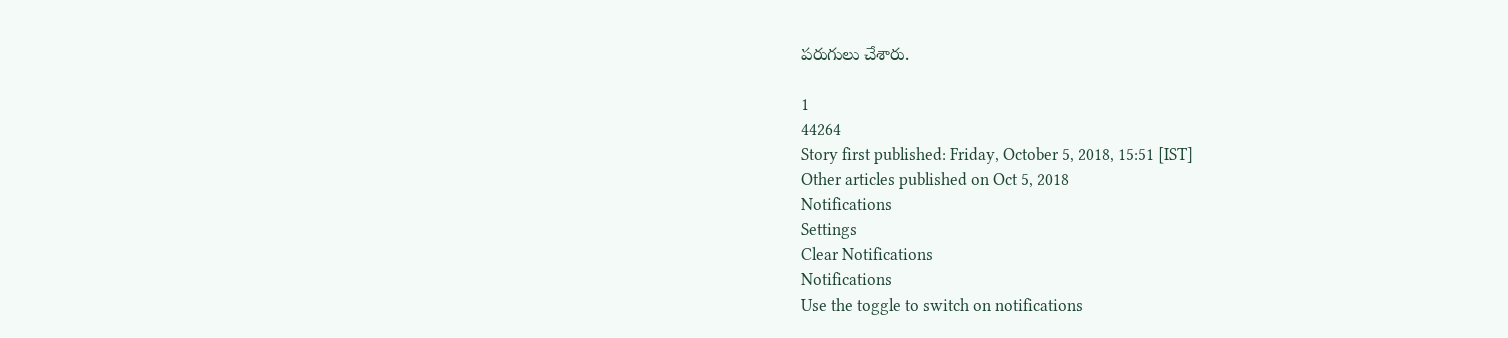పరుగులు చేశారు.

1
44264
Story first published: Friday, October 5, 2018, 15:51 [IST]
Other articles published on Oct 5, 2018
Notifications
Settings
Clear Notifications
Notifications
Use the toggle to switch on notifications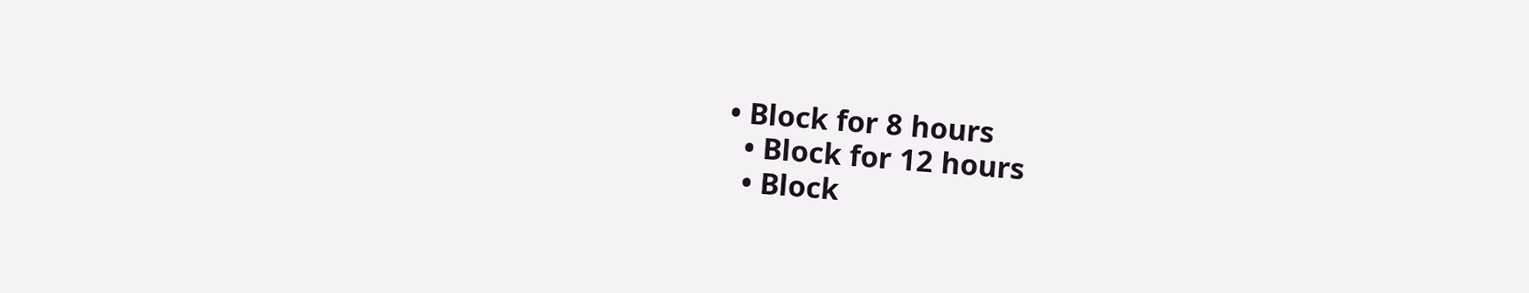• Block for 8 hours
  • Block for 12 hours
  • Block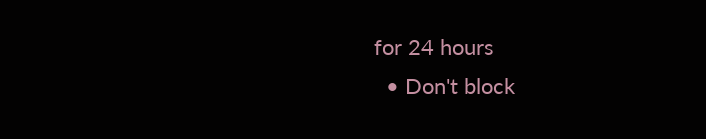for 24 hours
  • Don't block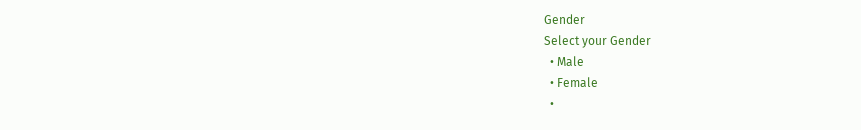Gender
Select your Gender
  • Male
  • Female
  •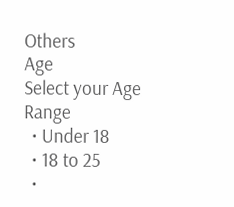Others
Age
Select your Age Range
  • Under 18
  • 18 to 25
  •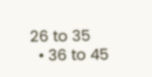26 to 35
  • 36 to 45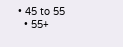• 45 to 55
  • 55+